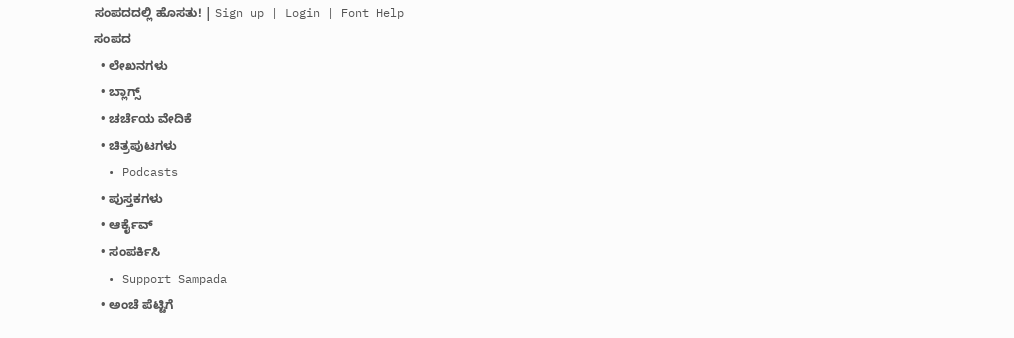ಸಂಪದದಲ್ಲಿ ಹೊಸತು! | Sign up | Login | Font Help
ಸಂಪದ
  • ಲೇಖನಗಳು
  • ಬ್ಲಾಗ್ಸ್
  • ಚರ್ಚೆಯ ವೇದಿಕೆ
  • ಚಿತ್ರಪುಟಗಳು
  • Podcasts
  • ಪುಸ್ತಕಗಳು
  • ಆರ್ಕೈವ್
  • ಸಂಪರ್ಕಿಸಿ
  • Support Sampada
  • ಅಂಚೆ ಪೆಟ್ಟಿಗೆ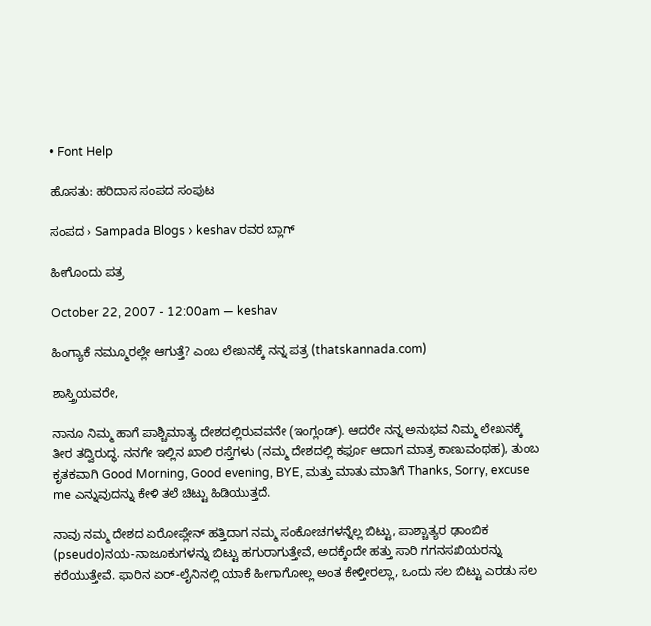• Font Help

ಹೊಸತು: ಹರಿದಾಸ ಸಂಪದ ಸಂಪುಟ

ಸಂಪದ › Sampada Blogs › keshav ರವರ ಬ್ಲಾಗ್

ಹೀಗೊಂದು ಪತ್ರ

October 22, 2007 - 12:00am — keshav

ಹಿಂಗ್ಯಾಕೆ ನಮ್ಮೂರಲ್ಲೇ ಆಗುತ್ತೆ? ಎಂಬ ಲೇಖನಕ್ಕೆ ನನ್ನ ಪತ್ರ (thatskannada.com)

ಶಾಸ್ತ್ರಿಯವರೇ,

ನಾನೂ ನಿಮ್ಮ ಹಾಗೆ ಪಾಶ್ಚಿಮಾತ್ಯ ದೇಶದಲ್ಲಿರುವವನೇ (ಇಂಗ್ಲಂಡ್). ಆದರೇ ನನ್ನ ಅನುಭವ ನಿಮ್ಮ ಲೇಖನಕ್ಕೆ ತೀರ ತದ್ವಿರುದ್ಧ. ನನಗೇ ಇಲ್ಲಿನ ಖಾಲಿ ರಸ್ತೆಗಳು (ನಮ್ಮ ದೇಶದಲ್ಲಿ ಕರ್ಫೂ ಆದಾಗ ಮಾತ್ರ ಕಾಣುವಂಥಹ), ತುಂಬ ಕೃತಕವಾಗಿ Good Morning, Good evening, BYE, ಮತ್ತು ಮಾತು ಮಾತಿಗೆ Thanks, Sorry, excuse me ಎನ್ನುವುದನ್ನು ಕೇಳಿ ತಲೆ ಚಿಟ್ಟು ಹಿಡಿಯುತ್ತದೆ.

ನಾವು ನಮ್ಮ ದೇಶದ ಏರೋಪ್ಲೇನ್ ಹತ್ತಿದಾಗ ನಮ್ಮ ಸಂಕೋಚಗಳನ್ನೆಲ್ಲ ಬಿಟ್ಟು, ಪಾಶ್ಚಾತ್ಯರ ಢಾಂಬಿಕ (pseudo)ನಯ-ನಾಜೂಕುಗಳನ್ನು ಬಿಟ್ಟು ಹಗುರಾಗುತ್ತೇವೆ, ಅದಕ್ಕೆಂದೇ ಹತ್ತು ಸಾರಿ ಗಗನಸಖಿಯರನ್ನು ಕರೆಯುತ್ತೇವೆ. ಫಾರಿನ ಏರ್-ಲೈನಿನಲ್ಲಿ ಯಾಕೆ ಹೀಗಾಗೋಲ್ಲ ಅಂತ ಕೇಳ್ತೀರಲ್ಲಾ, ಒಂದು ಸಲ ಬಿಟ್ಟು ಎರಡು ಸಲ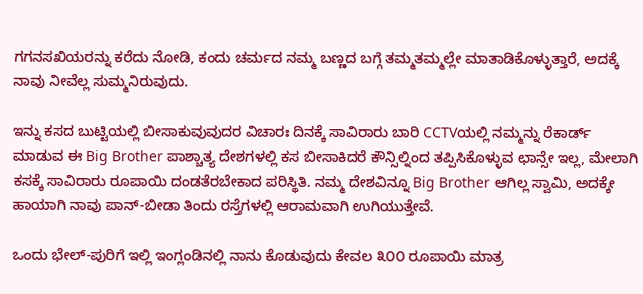ಗಗನಸಖಿಯರನ್ನು ಕರೆದು ನೋಡಿ, ಕಂದು ಚರ್ಮದ ನಮ್ಮ ಬಣ್ಣದ ಬಗ್ಗೆ ತಮ್ಮತಮ್ಮಲ್ಲೇ ಮಾತಾಡಿಕೊಳ್ಳುತ್ತಾರೆ, ಅದಕ್ಕೆ ನಾವು ನೀವೆಲ್ಲ ಸುಮ್ಮನಿರುವುದು.

ಇನ್ನು ಕಸದ ಬುಟ್ಟಿಯಲ್ಲಿ ಬೀಸಾಕುವುವುದರ ವಿಚಾರಃ ದಿನಕ್ಕೆ ಸಾವಿರಾರು ಬಾರಿ CCTVಯಲ್ಲಿ ನಮ್ಮನ್ನು ರೆಕಾರ್ಡ್ ಮಾಡುವ ಈ Big Brother ಪಾಶ್ಚಾತ್ಯ ದೇಶಗಳಲ್ಲಿ ಕಸ ಬೀಸಾಕಿದರೆ ಕೌನ್ಸಿಲ್ನಿಂದ ತಪ್ಪಿಸಿಕೊಳ್ಳುವ ಛಾನ್ಸೇ ಇಲ್ಲ, ಮೇಲಾಗಿ ಕಸಕ್ಕೆ ಸಾವಿರಾರು ರೂಪಾಯಿ ದಂಡತೆರಬೇಕಾದ ಪರಿಸ್ಥಿತಿ. ನಮ್ಮ ದೇಶವಿನ್ನೂ Big Brother ಆಗಿಲ್ಲ ಸ್ವಾಮಿ, ಅದಕ್ಕೇ ಹಾಯಾಗಿ ನಾವು ಪಾನ್-ಬೀಡಾ ತಿಂದು ರಸ್ತೆಗಳಲ್ಲಿ ಆರಾಮವಾಗಿ ಉಗಿಯುತ್ತೇವೆ.

ಒಂದು ಭೇಲ್-ಪುರಿಗೆ ಇಲ್ಲಿ ಇಂಗ್ಲಂಡಿನಲ್ಲಿ ನಾನು ಕೊಡುವುದು ಕೇವಲ ೩೦೦ ರೂಪಾಯಿ ಮಾತ್ರ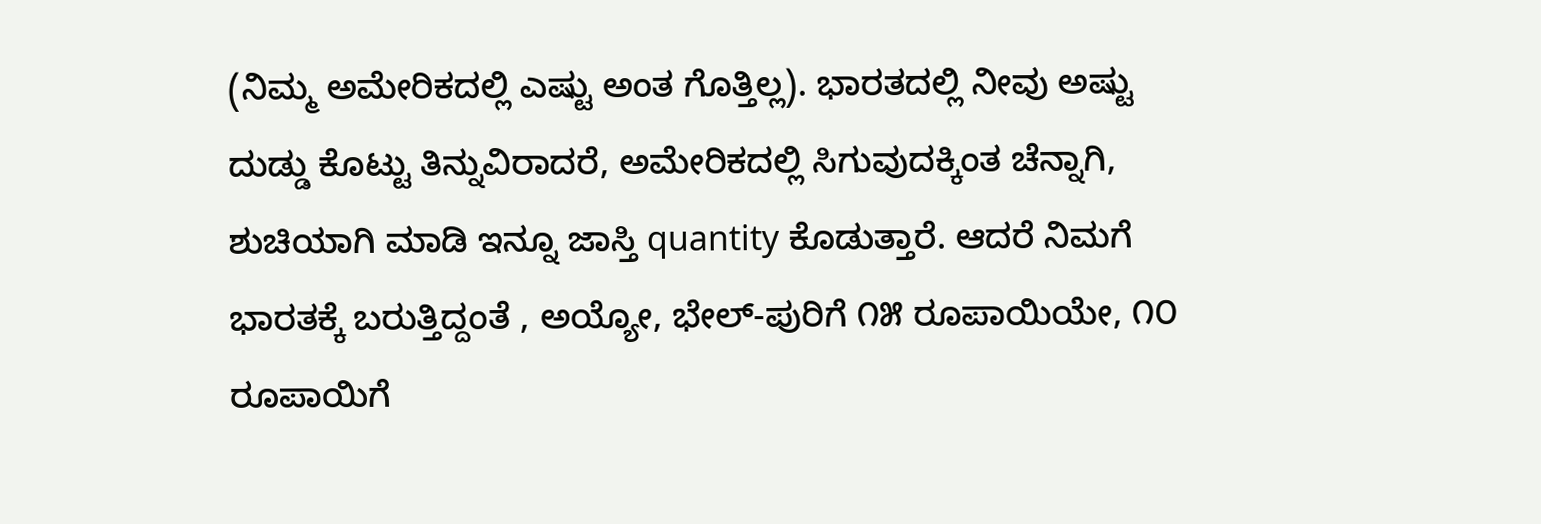(ನಿಮ್ಮ ಅಮೇರಿಕದಲ್ಲಿ ಎಷ್ಟು ಅಂತ ಗೊತ್ತಿಲ್ಲ). ಭಾರತದಲ್ಲಿ ನೀವು ಅಷ್ಟು ದುಡ್ಡು ಕೊಟ್ಟು ತಿನ್ನುವಿರಾದರೆ, ಅಮೇರಿಕದಲ್ಲಿ ಸಿಗುವುದಕ್ಕಿಂತ ಚೆನ್ನಾಗಿ, ಶುಚಿಯಾಗಿ ಮಾಡಿ ಇನ್ನೂ ಜಾಸ್ತಿ quantity ಕೊಡುತ್ತಾರೆ. ಆದರೆ ನಿಮಗೆ ಭಾರತಕ್ಕೆ ಬರುತ್ತಿದ್ದಂತೆ , ಅಯ್ಯೋ, ಭೇಲ್-ಪುರಿಗೆ ೧೫ ರೂಪಾಯಿಯೇ, ೧೦ ರೂಪಾಯಿಗೆ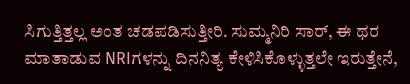ಸಿಗುತ್ತಿತ್ತಲ್ಲ ಅಂತ ಚಡಪಡಿಸುತ್ತೀರಿ. ಸುಮ್ಮನಿರಿ ಸಾರ್, ಈ ಥರ ಮಾತಾಡುವ NRIಗಳನ್ನು ದಿನನಿತ್ಯ ಕೇಳಿಸಿಕೊಳ್ಳುತ್ತಲೇ ಇರುತ್ತೇನೆ,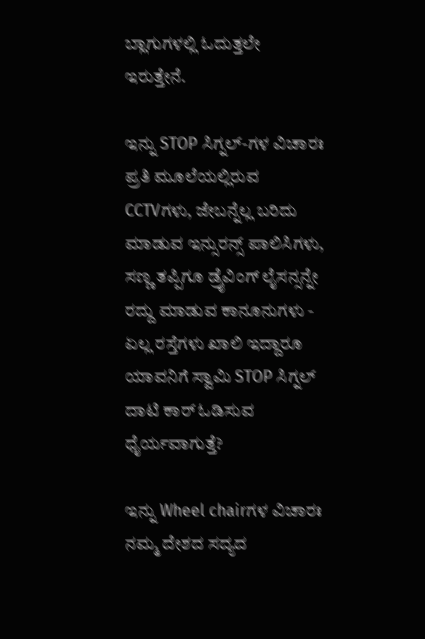ಬ್ಲಾಗುಗಳಲ್ಲಿ ಓದುತ್ತಲೇ ಇರುತ್ತೇನೆ.

ಇನ್ನು STOP ಸಿಗ್ನಲ್-ಗಳ ವಿಚಾರಃ ಪ್ರತಿ ಮೂಲೆಯಲ್ಲಿರುವ CCTVಗಳು, ಜೇಬನ್ನೆಲ್ಲ ಬರಿದು ಮಾಡುವ ಇನ್ಸುರನ್ಸ್ ಪಾಲಿಸಿಗಳು, ಸಣ್ಣ ತಪ್ಪಿಗೂ ಡ್ರೈವಿಂಗ್ ಲೈಸನ್ಸನ್ನೇ ರದ್ದು ಮಾಡುವ ಕಾನೂನುಗಳು - ಏಲ್ಲ ರಸ್ತೆಗಳು ಖಾಲಿ ಇದ್ದಾರೂ ಯಾವನಿಗೆ ಸ್ವಾಮಿ STOP ಸಿಗ್ನಲ್ ದಾಟಿ ಕಾರ್ ಓಡಿಸುವ ಧೈರ್ಯವಾಗುತ್ತೆ?

ಇನ್ನು Wheel chairಗಳ ವಿಚಾರಃ ನಮ್ಮ ದೇಶದ ಸದ್ಯದ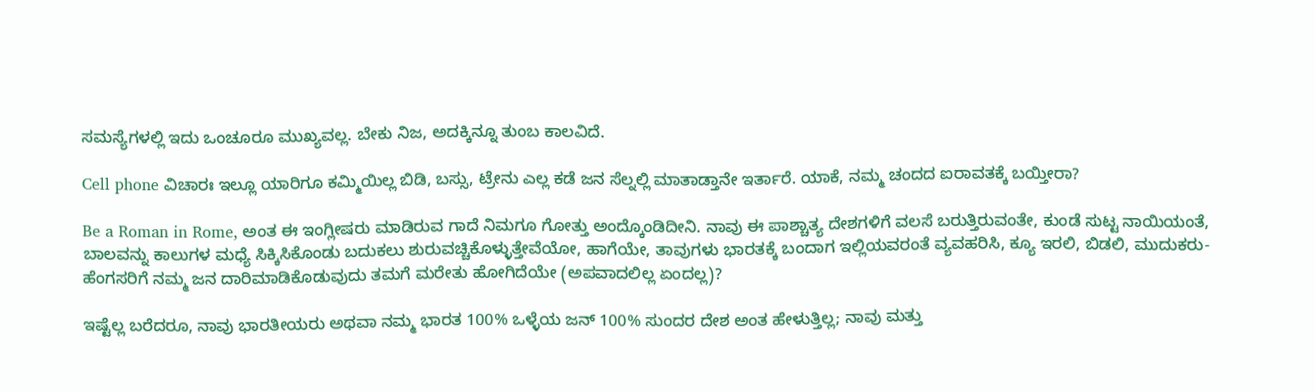ಸಮಸ್ಯೆಗಳಲ್ಲಿ ಇದು ಒಂಚೂರೂ ಮುಖ್ಯವಲ್ಲ. ಬೇಕು ನಿಜ, ಅದಕ್ಕಿನ್ನೂ ತುಂಬ ಕಾಲವಿದೆ.

Cell phone ವಿಚಾರಃ ಇಲ್ಲೂ ಯಾರಿಗೂ ಕಮ್ಮಿಯಿಲ್ಲ ಬಿಡಿ, ಬಸ್ಸು, ಟ್ರೇನು ಎಲ್ಲ ಕಡೆ ಜನ ಸೆಲ್ನಲ್ಲಿ ಮಾತಾಡ್ತಾನೇ ಇರ್ತಾರೆ. ಯಾಕೆ, ನಮ್ಮ ಚಂದದ ಐರಾವತಕ್ಕೆ ಬಯ್ತೀರಾ?

Be a Roman in Rome, ಅಂತ ಈ ಇಂಗ್ಲೀಷರು ಮಾಡಿರುವ ಗಾದೆ ನಿಮಗೂ ಗೋತ್ತು ಅಂದ್ಕೊಂಡಿದೀನಿ. ನಾವು ಈ ಪಾಶ್ಚಾತ್ಯ ದೇಶಗಳಿಗೆ ವಲಸೆ ಬರುತ್ತಿರುವಂತೇ, ಕುಂಡೆ ಸುಟ್ಟ ನಾಯಿಯಂತೆ, ಬಾಲವನ್ನು ಕಾಲುಗಳ ಮಧ್ಯೆ ಸಿಕ್ಕಿಸಿಕೊಂಡು ಬದುಕಲು ಶುರುವಚ್ಚಿಕೊಳ್ಳುತ್ತೇವೆಯೋ, ಹಾಗೆಯೇ, ತಾವುಗಳು ಭಾರತಕ್ಕೆ ಬಂದಾಗ ಇಲ್ಲಿಯವರಂತೆ ವ್ಯವಹರಿಸಿ, ಕ್ಯೂ ಇರಲಿ, ಬಿಡಲಿ, ಮುದುಕರು-ಹೆಂಗಸರಿಗೆ ನಮ್ಮ ಜನ ದಾರಿಮಾಡಿಕೊಡುವುದು ತಮಗೆ ಮರೇತು ಹೋಗಿದೆಯೇ (ಅಪವಾದಲಿಲ್ಲ ಏಂದಲ್ಲ)?

ಇಷ್ಟೆಲ್ಲ ಬರೆದರೂ, ನಾವು ಭಾರತೀಯರು ಅಥವಾ ನಮ್ಮ ಭಾರತ 100% ಒಳ್ಳೆಯ ಜನ್ 100% ಸುಂದರ ದೇಶ ಅಂತ ಹೇಳುತ್ತಿಲ್ಲ; ನಾವು ಮತ್ತು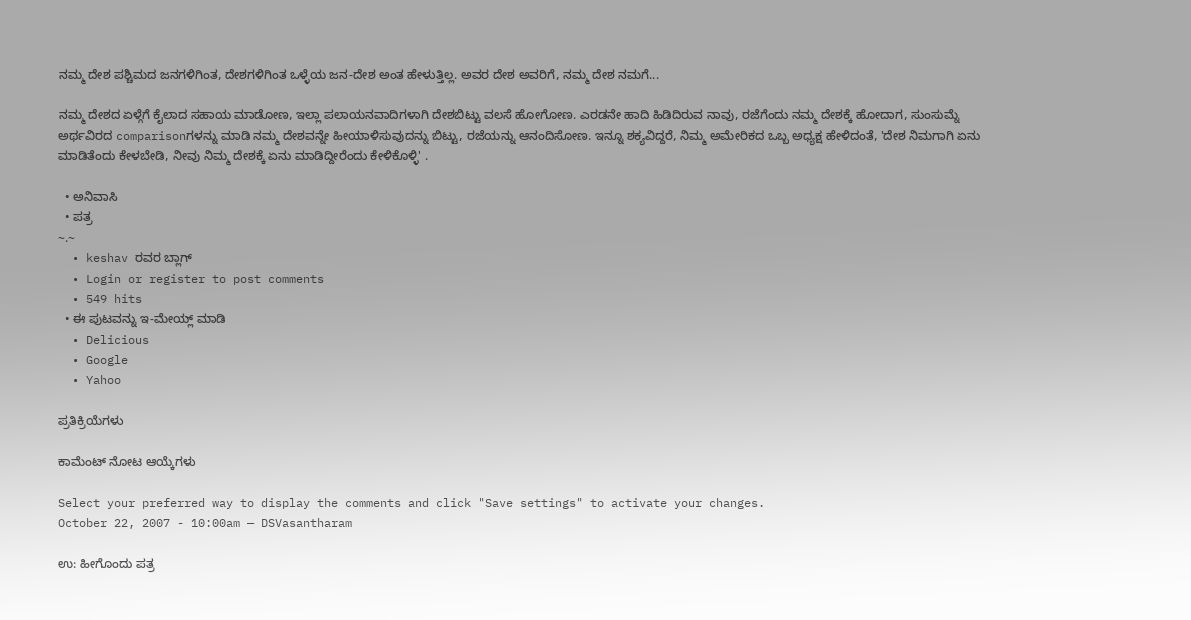ನಮ್ಮ ದೇಶ ಪಶ್ಚಿಮದ ಜನಗಳಿಗಿಂತ, ದೇಶಗಳಿಗಿಂತ ಒಳ್ಳೆಯ ಜನ-ದೇಶ ಅಂತ ಹೇಳುತ್ತಿಲ್ಲ. ಅವರ ದೇಶ ಅವರಿಗೆ, ನಮ್ಮ ದೇಶ ನಮಗೆ...

ನಮ್ಮ ದೇಶದ ಏಳ್ಗೆಗೆ ಕೈಲಾದ ಸಹಾಯ ಮಾಡೋಣ, ಇಲ್ಲಾ ಪಲಾಯನವಾದಿಗಳಾಗಿ ದೇಶಬಿಟ್ಟು ವಲಸೆ ಹೋಗೋಣ. ಎರಡನೇ ಹಾದಿ ಹಿಡಿದಿರುವ ನಾವು, ರಜೆಗೆಂದು ನಮ್ಮ ದೇಶಕ್ಕೆ ಹೋದಾಗ, ಸುಂಸುಮ್ನೆ ಅರ್ಥವಿರದ comparisonಗಳನ್ನು ಮಾಡಿ ನಮ್ಮ ದೇಶವನ್ನೇ ಹೀಯಾಳಿಸುವುದನ್ನು ಬಿಟ್ಟು, ರಜೆಯನ್ನು ಆನಂದಿಸೋಣ. ಇನ್ನೂ ಶಕ್ಯವಿದ್ದರೆ, ನಿಮ್ಮ ಅಮೇರಿಕದ ಒಬ್ಬ ಅಧ್ಯಕ್ಷ ಹೇಳಿದಂತೆ, 'ದೇಶ ನಿಮಗಾಗಿ ಏನು ಮಾಡಿತೆಂದು ಕೇಳಬೇಡಿ, ನೀವು ನಿಮ್ಮ ದೇಶಕ್ಕೆ ಏನು ಮಾಡಿದ್ದೀರೆಂದು ಕೇಳಿಕೊಳ್ಳಿ' .

  • ಅನಿವಾಸಿ
  • ಪತ್ರ
~.~
  • keshav ರವರ ಬ್ಲಾಗ್
  • Login or register to post comments
  • 549 hits
  • ಈ ಪುಟವನ್ನು ಇ-ಮೇಯ್ಲ್ ಮಾಡಿ
  • Delicious
  • Google
  • Yahoo

ಪ್ರತಿಕ್ರಿಯೆಗಳು

ಕಾಮೆಂಟ್ ನೋಟ ಆಯ್ಕೆಗಳು

Select your preferred way to display the comments and click "Save settings" to activate your changes.
October 22, 2007 - 10:00am — DSVasantharam

ಉ: ಹೀಗೊಂದು ಪತ್ರ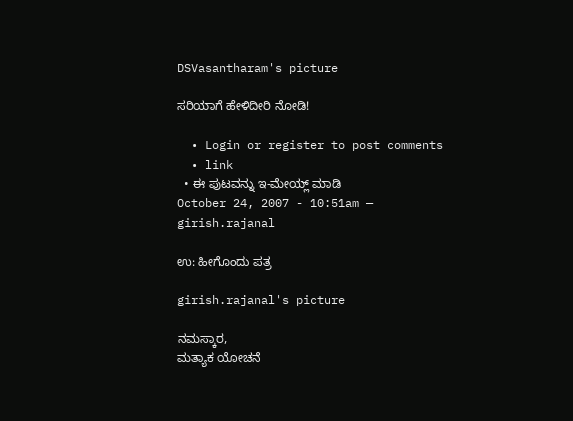DSVasantharam's picture

ಸರಿಯಾಗೆ ಹೇಳಿದೀರಿ ನೋಡಿ!

  • Login or register to post comments
  • link
  • ಈ ಪುಟವನ್ನು ಇ-ಮೇಯ್ಲ್ ಮಾಡಿ
October 24, 2007 - 10:51am — girish.rajanal

ಉ: ಹೀಗೊಂದು ಪತ್ರ

girish.rajanal's picture

ನಮಸ್ಕಾರ,
ಮತ್ಯಾಕ ಯೋಚನೆ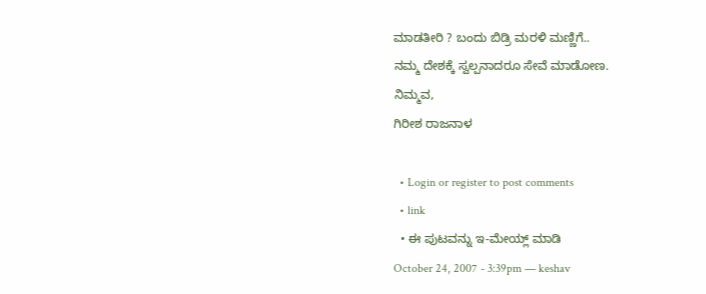ಮಾಡತೀರಿ ? ಬಂದು ಬಿಡ್ರಿ ಮರಳಿ ಮಣ್ಣಿಗೆ..
ನಮ್ಮ ದೇಶಕ್ಕೆ ಸ್ವಲ್ಪನಾದರೂ ಸೇವೆ ಮಾಡೋಣ.
ನಿಮ್ಮವ,
ಗಿರೀಶ ರಾಜನಾಳ

  • Login or register to post comments
  • link
  • ಈ ಪುಟವನ್ನು ಇ-ಮೇಯ್ಲ್ ಮಾಡಿ
October 24, 2007 - 3:39pm — keshav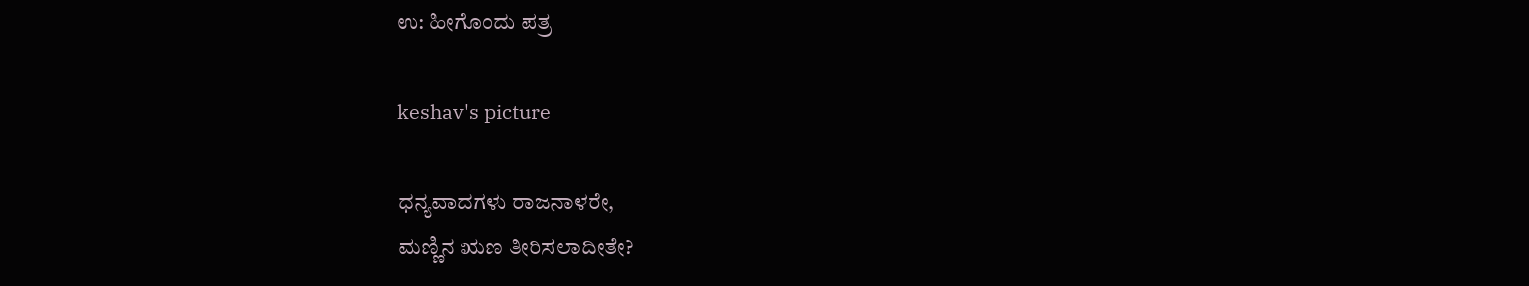ಉ: ಹೀಗೊಂದು ಪತ್ರ

keshav's picture

ಧನ್ಯವಾದಗಳು ರಾಜನಾಳರೇ,
ಮಣ್ಣಿನ ಋಣ ತೀರಿಸಲಾದೀತೇ?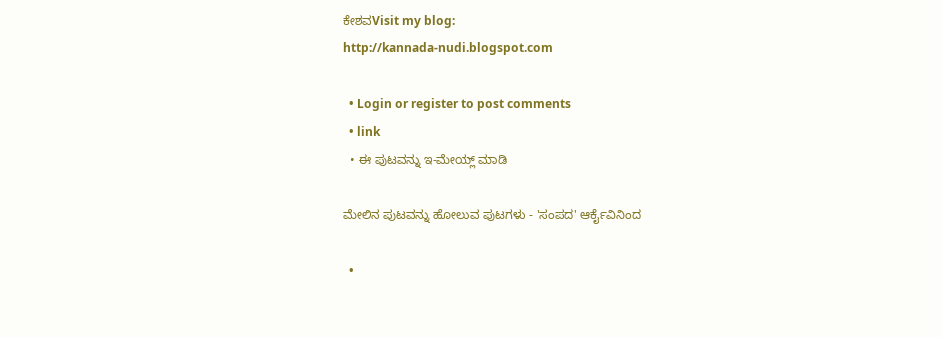ಕೇಶವVisit my blog:
http://kannada-nudi.blogspot.com

  • Login or register to post comments
  • link
  • ಈ ಪುಟವನ್ನು ಇ-ಮೇಯ್ಲ್ ಮಾಡಿ

ಮೇಲಿನ ಪುಟವನ್ನು ಹೋಲುವ ಪುಟಗಳು - 'ಸಂಪದ' ಆರ್ಕೈವಿನಿಂದ

  •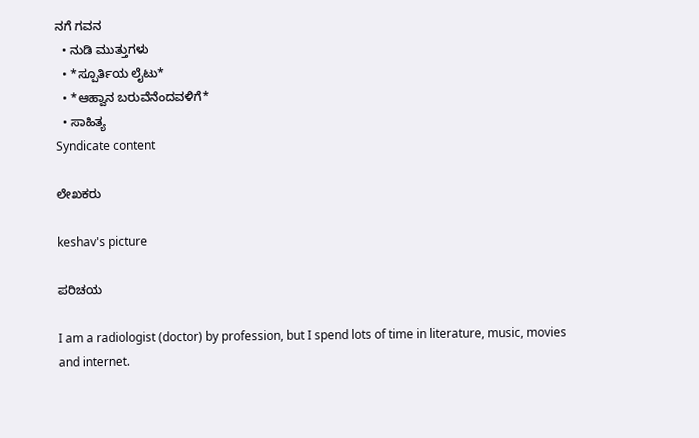ನಗೆ ಗವನ
  • ನುಡಿ ಮುತ್ತುಗಳು
  • *ಸ್ಪೂರ್ತಿಯ ಲೈಟು*
  • *ಆಹ್ವಾನ ಬರುವೆನೆಂದವಳಿಗೆ*
  • ಸಾಹಿತ್ಯ
Syndicate content

ಲೇಖಕರು

keshav's picture

ಪರಿಚಯ

I am a radiologist (doctor) by profession, but I spend lots of time in literature, music, movies and internet.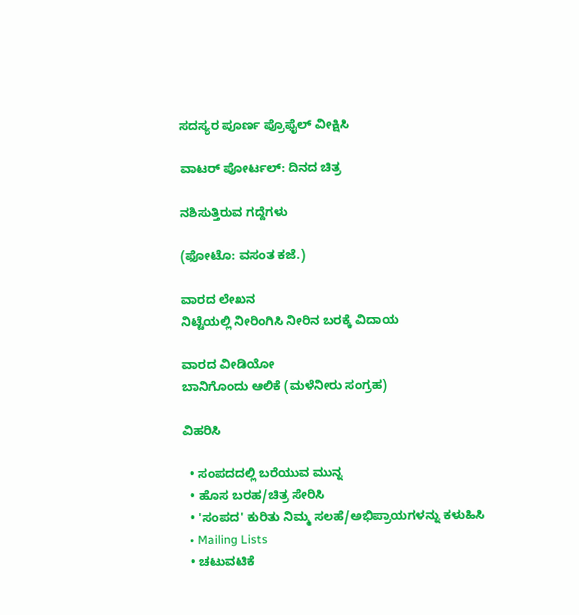ಸದಸ್ಯರ ಪೂರ್ಣ ಪ್ರೊಫೈಲ್ ವೀಕ್ಷಿಸಿ

ವಾಟರ್ ಪೋರ್ಟಲ್: ದಿನದ ಚಿತ್ರ

ನಶಿಸುತ್ತಿರುವ ಗದ್ದೆಗಳು

(ಫೋಟೊ: ವಸಂತ ಕಜೆ.)

ವಾರದ ಲೇಖನ
ನಿಟ್ಟೆಯಲ್ಲಿ ನೀರಿಂಗಿಸಿ ನೀರಿನ ಬರಕ್ಕೆ ವಿದಾಯ

ವಾರದ ವೀಡಿಯೋ
ಬಾನಿಗೊಂದು ಆಲಿಕೆ (ಮಳೆನೀರು ಸಂಗ್ರಹ)

ವಿಹರಿಸಿ

  • ಸಂಪದದಲ್ಲಿ ಬರೆಯುವ ಮುನ್ನ
  • ಹೊಸ ಬರಹ/ಚಿತ್ರ ಸೇರಿಸಿ
  • 'ಸಂಪದ' ಕುರಿತು ನಿಮ್ಮ ಸಲಹೆ/ಅಭಿಪ್ರಾಯಗಳನ್ನು ಕಳುಹಿಸಿ
  • Mailing Lists
  • ಚಟುವಟಿಕೆ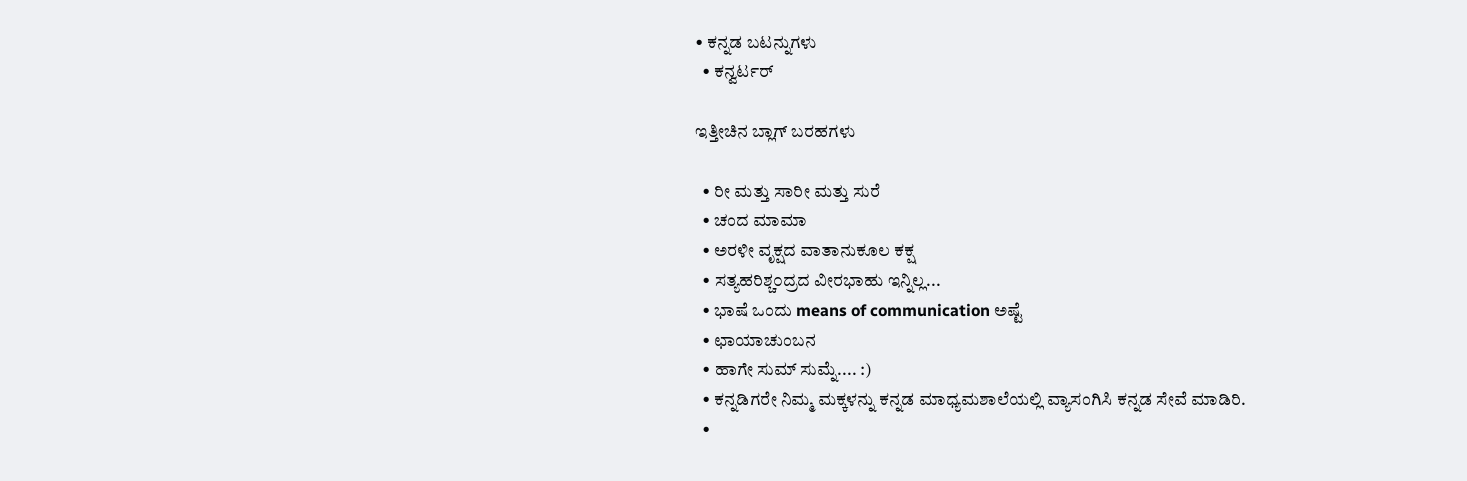• ಕನ್ನಡ ಬಟನ್ನುಗಳು
  • ಕನ್ವರ್ಟರ್

ಇತ್ತೀಚಿನ ಬ್ಲಾಗ್ ಬರಹಗಳು

  • ರೀ ಮತ್ತು ಸಾರೀ ಮತ್ತು ಸುರೆ
  • ಚಂದ ಮಾಮಾ
  • ಅರಳೀ ವೃಕ್ಷದ ವಾತಾನುಕೂಲ ಕಕ್ಷ
  • ಸತ್ಯಹರಿಶ್ಚ೦ದ್ರದ ವೀರಭಾಹು ಇನ್ನಿಲ್ಲ...
  • ಭಾಷೆ ಒಂದು means of communication ಅಷ್ಟೆ
  • ಛಾಯಾಚುಂಬನ
  • ಹಾಗೇ ಸುಮ್ ಸುಮ್ನೆ.... :)
  • ಕನ್ನಡಿಗರೇ ನಿಮ್ಮ ಮಕ್ಕಳನ್ನು ಕನ್ನಡ ಮಾಧ್ಯಮಶಾಲೆಯಲ್ಲಿ ವ್ಯಾಸಂಗಿಸಿ ಕನ್ನಡ ಸೇವೆ ಮಾಡಿರಿ.
  •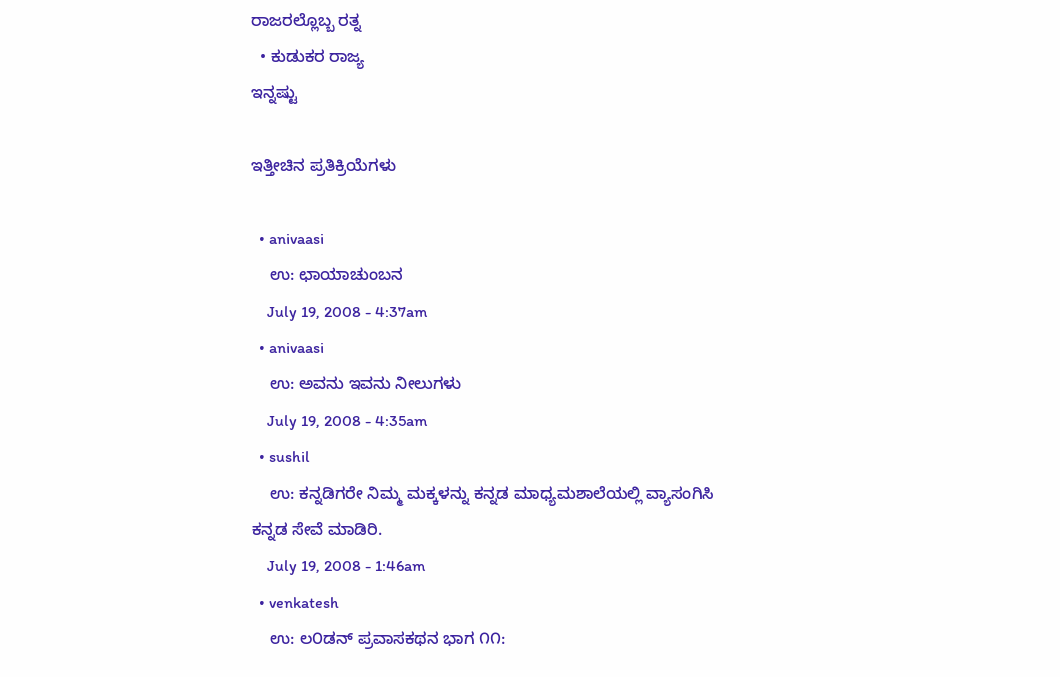ರಾಜರಲ್ಲೊಬ್ಬ ರತ್ನ
  • ಕುಡುಕರ ರಾಜ್ಯ
ಇನ್ನಷ್ಟು

ಇತ್ತೀಚಿನ ಪ್ರತಿಕ್ರಿಯೆಗಳು

  • anivaasi
    ಉ: ಛಾಯಾಚುಂಬನ
    July 19, 2008 - 4:37am
  • anivaasi
    ಉ: ಅವನು ಇವನು ನೀಲುಗಳು
    July 19, 2008 - 4:35am
  • sushil
    ಉ: ಕನ್ನಡಿಗರೇ ನಿಮ್ಮ ಮಕ್ಕಳನ್ನು ಕನ್ನಡ ಮಾಧ್ಯಮಶಾಲೆಯಲ್ಲಿ ವ್ಯಾಸಂಗಿಸಿ ಕನ್ನಡ ಸೇವೆ ಮಾಡಿರಿ.
    July 19, 2008 - 1:46am
  • venkatesh
    ಉ: ಲ೦ಡನ್ ಪ್ರವಾಸಕಥನ ಭಾಗ ೧೧: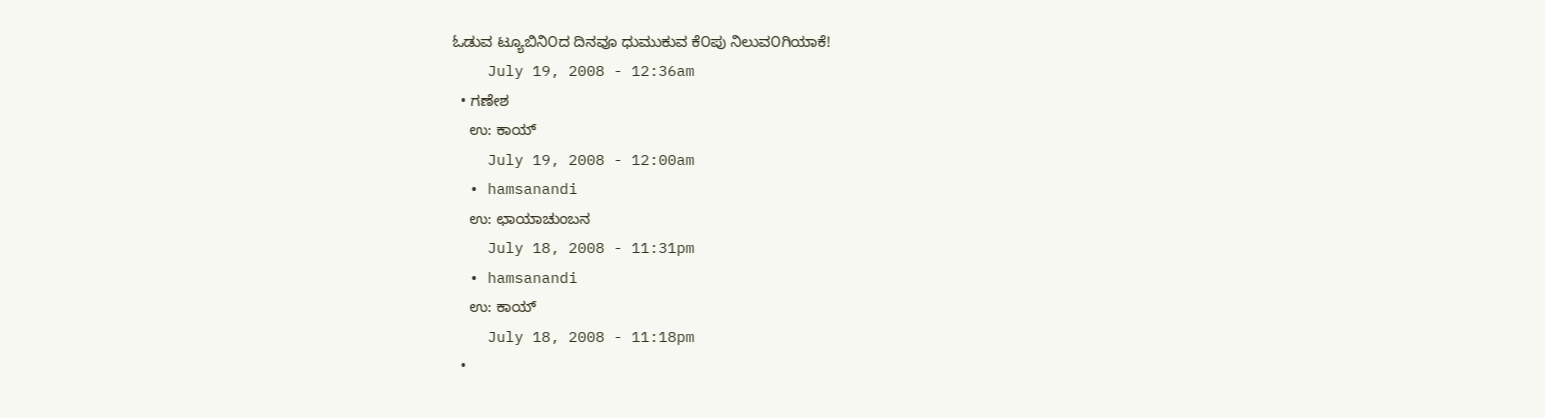ಓಡುವ ಟ್ಯೂಬಿನಿ೦ದ ದಿನವೂ ಧುಮುಕುವ ಕೆ೦ಪು ನಿಲುವ೦ಗಿಯಾಕೆ!
    July 19, 2008 - 12:36am
  • ಗಣೇಶ
    ಉ: ಕಾಯ್
    July 19, 2008 - 12:00am
  • hamsanandi
    ಉ: ಛಾಯಾಚುಂಬನ
    July 18, 2008 - 11:31pm
  • hamsanandi
    ಉ: ಕಾಯ್
    July 18, 2008 - 11:18pm
  •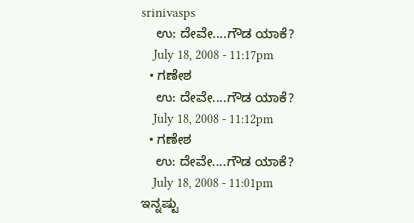srinivasps
    ಉ: ದೇವೇ....ಗೌಡ ಯಾಕೆ?
    July 18, 2008 - 11:17pm
  • ಗಣೇಶ
    ಉ: ದೇವೇ....ಗೌಡ ಯಾಕೆ?
    July 18, 2008 - 11:12pm
  • ಗಣೇಶ
    ಉ: ದೇವೇ....ಗೌಡ ಯಾಕೆ?
    July 18, 2008 - 11:01pm
ಇನ್ನಷ್ಟು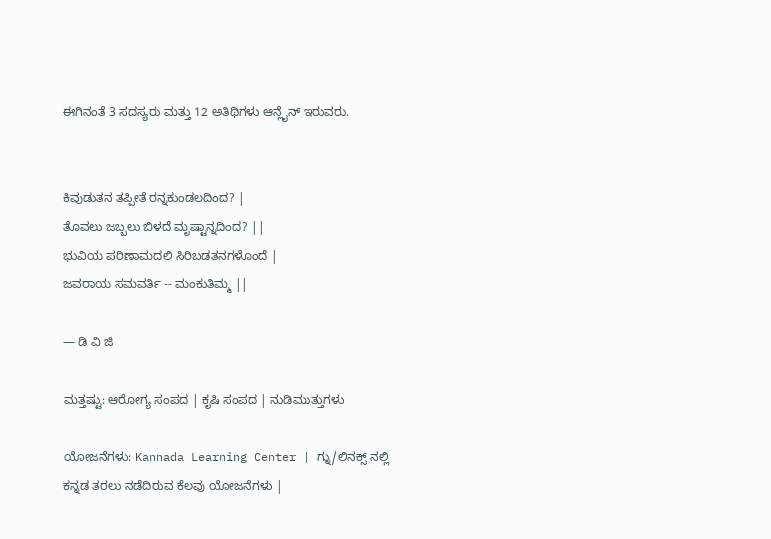ಈಗಿನಂತೆ 3 ಸದಸ್ಯರು ಮತ್ತು 12 ಅತಿಥಿಗಳು ಆನ್ಲೈನ್ ಇರುವರು.


ಕಿವುಡುತನ ತಪ್ಪೀತೆ ರನ್ನಕುಂಡಲದಿಂದ? |
ತೊವಲು ಜಬ್ಬಲು ಬಿಳದೆ ಮೃಷ್ಟಾನ್ನದಿಂದ? ||
ಭುವಿಯ ಪರಿಣಾಮದಲಿ ಸಿರಿಬಡತನಗಳೊಂದೆ |
ಜವರಾಯ ಸಮವರ್ತಿ -- ಮಂಕುತಿಮ್ಮ ||

— ಡಿ ವಿ ಜಿ

ಮತ್ತಷ್ಟು: ಆರೋಗ್ಯ ಸಂಪದ | ಕೃಷಿ ಸಂಪದ | ನುಡಿಮುತ್ತುಗಳು

ಯೋಜನೆಗಳು: Kannada Learning Center | ಗ್ನು/ಲಿನಕ್ಸ್ ನಲ್ಲಿ ಕನ್ನಡ ತರಲು ನಡೆದಿರುವ ಕೆಲವು ಯೋಜನೆಗಳು |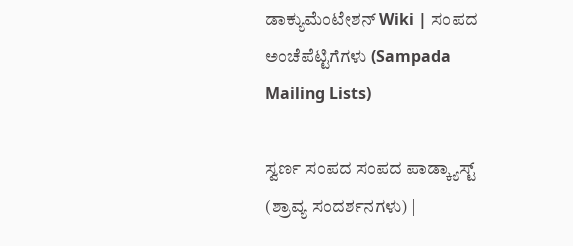ಡಾಕ್ಯುಮೆಂಟೇಶನ್ Wiki | ಸಂಪದ ಅಂಚೆಪೆಟ್ಟಿಗೆಗಳು (Sampada Mailing Lists)

ಸ್ವರ್ಣ ಸಂಪದ ಸಂಪದ ಪಾಡ್ಕ್ಯಾಸ್ಟ್ (ಶ್ರಾವ್ಯ ಸಂದರ್ಶನಗಳು) |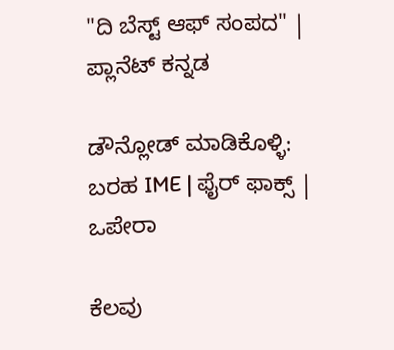"ದಿ ಬೆಸ್ಟ್ ಆಫ್ ಸಂಪದ" | ಪ್ಲಾನೆಟ್ ಕನ್ನಡ

ಡೌನ್ಲೋಡ್ ಮಾಡಿಕೊಳ್ಳಿ: ಬರಹ IME | ಫೈರ್ ಫಾಕ್ಸ್ | ಒಪೇರಾ

ಕೆಲವು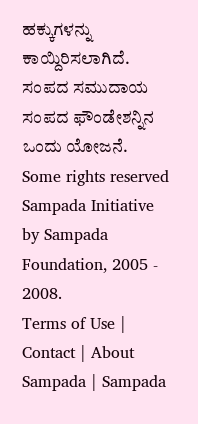ಹಕ್ಕುಗಳನ್ನು ಕಾಯ್ದಿರಿಸಲಾಗಿದೆ. ಸಂಪದ ಸಮುದಾಯ ಸಂಪದ ಫೌಂಡೇಶನ್ನಿನ ಒಂದು ಯೋಜನೆ.
Some rights reserved Sampada Initiative by Sampada Foundation, 2005 - 2008.
Terms of Use | Contact | About Sampada | Sampada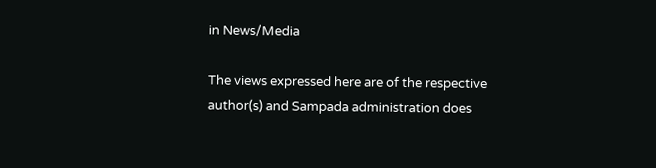in News/Media

The views expressed here are of the respective author(s) and Sampada administration does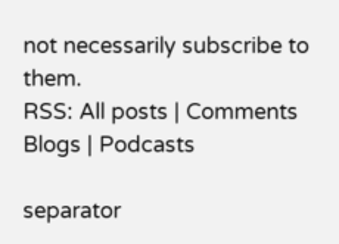not necessarily subscribe to them.
RSS: All posts | Comments
Blogs | Podcasts

separator